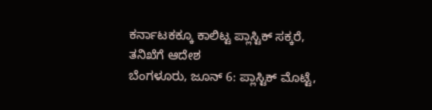ಕರ್ನಾಟಕಕ್ಕೂ ಕಾಲಿಟ್ಟ ಪ್ಲಾಸ್ಟಿಕ್ ಸಕ್ಕರೆ, ತನಿಖೆಗೆ ಆದೇಶ
ಬೆಂಗಳೂರು, ಜೂನ್ 6: ಪ್ಲಾಸ್ಟಿಕ್ ಮೊಟ್ಟೆ,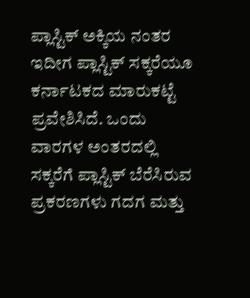ಪ್ಲಾಸ್ಟಿಕ್ ಅಕ್ಕಿಯ ನಂತರ ಇದೀಗ ಪ್ಲಾಸ್ಟಿಕ್ ಸಕ್ಕರೆಯೂ ಕರ್ನಾಟಕದ ಮಾರುಕಟ್ಟೆ ಪ್ರವೇಶಿಸಿದೆ. ಒಂದು ವಾರಗಳ ಅಂತರದಲ್ಲಿ ಸಕ್ಕರೆಗೆ ಪ್ಲಾಸ್ಟಿಕ್ ಬೆರೆಸಿರುವ ಪ್ರಕರಣಗಳು ಗದಗ ಮತ್ತು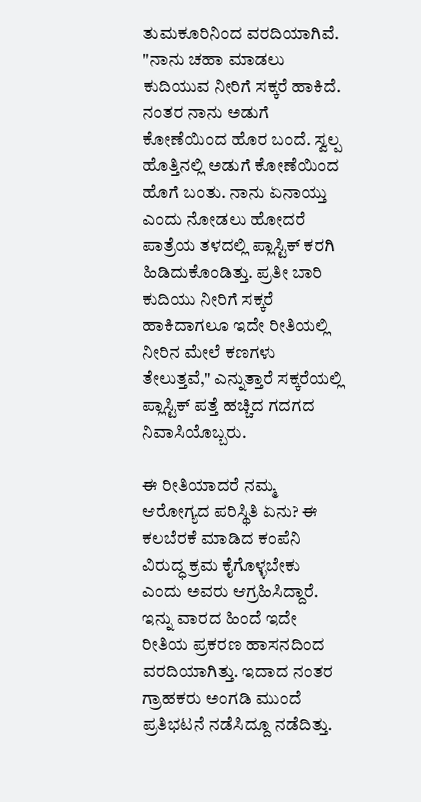ತುಮಕೂರಿನಿಂದ ವರದಿಯಾಗಿವೆ.
"ನಾನು ಚಹಾ ಮಾಡಲು ಕುದಿಯುವ ನೀರಿಗೆ ಸಕ್ಕರೆ ಹಾಕಿದೆ. ನಂತರ ನಾನು ಅಡುಗೆ ಕೋಣೆಯಿಂದ ಹೊರ ಬಂದೆ. ಸ್ವಲ್ಪ ಹೊತ್ತಿನಲ್ಲಿ ಅಡುಗೆ ಕೋಣೆಯಿಂದ ಹೊಗೆ ಬಂತು. ನಾನು ಏನಾಯ್ತು ಎಂದು ನೋಡಲು ಹೋದರೆ ಪಾತ್ರೆಯ ತಳದಲ್ಲಿ ಪ್ಲಾಸ್ಟಿಕ್ ಕರಗಿ ಹಿಡಿದುಕೊಂಡಿತ್ತು. ಪ್ರತೀ ಬಾರಿ ಕುದಿಯು ನೀರಿಗೆ ಸಕ್ಕರೆ ಹಾಕಿದಾಗಲೂ ಇದೇ ರೀತಿಯಲ್ಲಿ ನೀರಿನ ಮೇಲೆ ಕಣಗಳು ತೇಲುತ್ತವೆ," ಎನ್ನುತ್ತಾರೆ ಸಕ್ಕರೆಯಲ್ಲಿ ಪ್ಲಾಸ್ಟಿಕ್ ಪತ್ತೆ ಹಚ್ಚಿದ ಗದಗದ ನಿವಾಸಿಯೊಬ್ಬರು.

ಈ ರೀತಿಯಾದರೆ ನಮ್ಮ ಆರೋಗ್ಯದ ಪರಿಸ್ಥಿತಿ ಏನು? ಈ ಕಲಬೆರಕೆ ಮಾಡಿದ ಕಂಪೆನಿ ವಿರುದ್ಧ ಕ್ರಮ ಕೈಗೊಳ್ಳಬೇಕು ಎಂದು ಅವರು ಆಗ್ರಹಿಸಿದ್ದಾರೆ.
ಇನ್ನು ವಾರದ ಹಿಂದೆ ಇದೇ ರೀತಿಯ ಪ್ರಕರಣ ಹಾಸನದಿಂದ ವರದಿಯಾಗಿತ್ತು. ಇದಾದ ನಂತರ ಗ್ರಾಹಕರು ಅಂಗಡಿ ಮುಂದೆ ಪ್ರತಿಭಟನೆ ನಡೆಸಿದ್ದೂ ನಡೆದಿತ್ತು.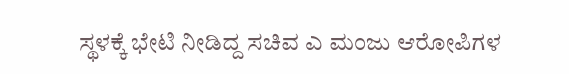ಸ್ಥಳಕ್ಕೆ ಭೇಟಿ ನೀಡಿದ್ದ ಸಚಿವ ಎ ಮಂಜು ಆರೋಪಿಗಳ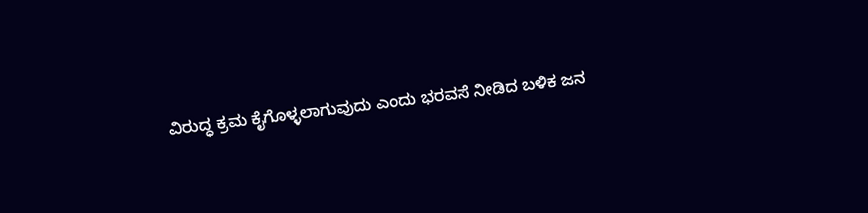ವಿರುದ್ಧ ಕ್ರಮ ಕೈಗೊಳ್ಳಲಾಗುವುದು ಎಂದು ಭರವಸೆ ನೀಡಿದ ಬಳಿಕ ಜನ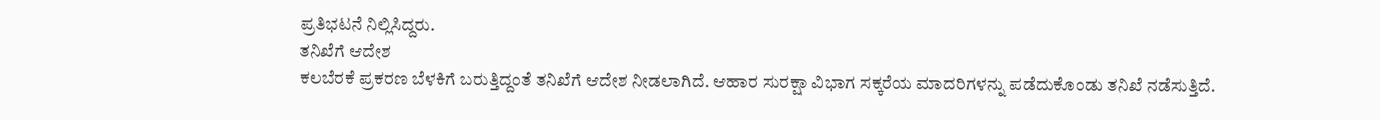ಪ್ರತಿಭಟನೆ ನಿಲ್ಲಿಸಿದ್ದರು.
ತನಿಖೆಗೆ ಆದೇಶ
ಕಲಬೆರಕೆ ಪ್ರಕರಣ ಬೆಳಕಿಗೆ ಬರುತ್ತಿದ್ದಂತೆ ತನಿಖೆಗೆ ಆದೇಶ ನೀಡಲಾಗಿದೆ. ಆಹಾರ ಸುರಕ್ಷಾ ವಿಭಾಗ ಸಕ್ಕರೆಯ ಮಾದರಿಗಳನ್ನು ಪಡೆದುಕೊಂಡು ತನಿಖೆ ನಡೆಸುತ್ತಿದೆ.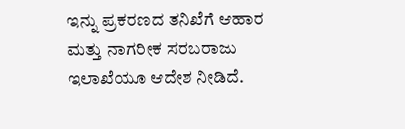ಇನ್ನು ಪ್ರಕರಣದ ತನಿಖೆಗೆ ಆಹಾರ ಮತ್ತು ನಾಗರೀಕ ಸರಬರಾಜು ಇಲಾಖೆಯೂ ಆದೇಶ ನೀಡಿದೆ.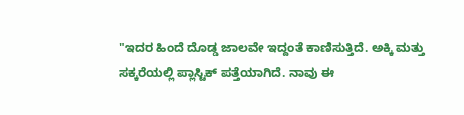"ಇದರ ಹಿಂದೆ ದೊಡ್ಡ ಜಾಲವೇ ಇದ್ದಂತೆ ಕಾಣಿಸುತ್ತಿದೆ. ಅಕ್ಕಿ ಮತ್ತು ಸಕ್ಕರೆಯಲ್ಲಿ ಪ್ಲಾಸ್ಟಿಕ್ ಪತ್ತೆಯಾಗಿದೆ. ನಾವು ಈ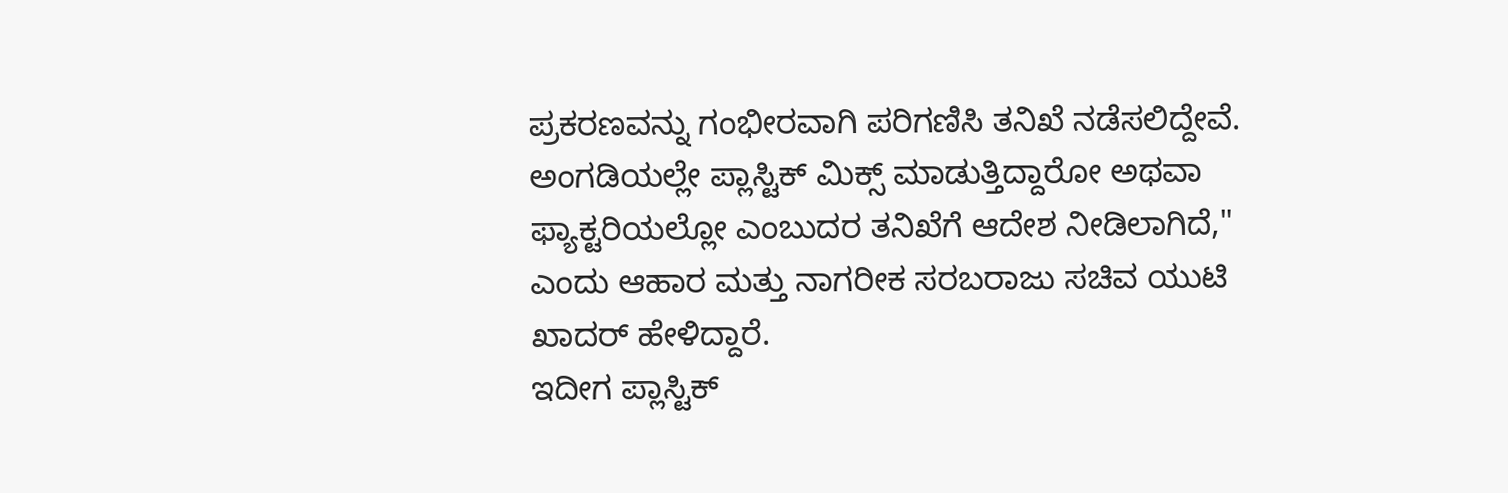ಪ್ರಕರಣವನ್ನು ಗಂಭೀರವಾಗಿ ಪರಿಗಣಿಸಿ ತನಿಖೆ ನಡೆಸಲಿದ್ದೇವೆ. ಅಂಗಡಿಯಲ್ಲೇ ಪ್ಲಾಸ್ಟಿಕ್ ಮಿಕ್ಸ್ ಮಾಡುತ್ತಿದ್ದಾರೋ ಅಥವಾ ಫ್ಯಾಕ್ಟರಿಯಲ್ಲೋ ಎಂಬುದರ ತನಿಖೆಗೆ ಆದೇಶ ನೀಡಿಲಾಗಿದೆ," ಎಂದು ಆಹಾರ ಮತ್ತು ನಾಗರೀಕ ಸರಬರಾಜು ಸಚಿವ ಯುಟಿ ಖಾದರ್ ಹೇಳಿದ್ದಾರೆ.
ಇದೀಗ ಪ್ಲಾಸ್ಟಿಕ್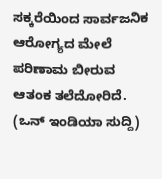ಸಕ್ಕರೆಯಿಂದ ಸಾರ್ವಜನಿಕ ಆರೋಗ್ಯದ ಮೇಲೆ ಪರಿಣಾಮ ಬೀರುವ ಆತಂಕ ತಲೆದೋರಿದೆ. (ಒನ್ ಇಂಡಿಯಾ ಸುದ್ದಿ)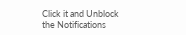Click it and Unblock the Notifications